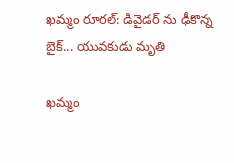ఖమ్మం రూరల్: డివైడర్ ను ఢీకొన్న బైక్... యువకుడు మృతి

ఖమ్మం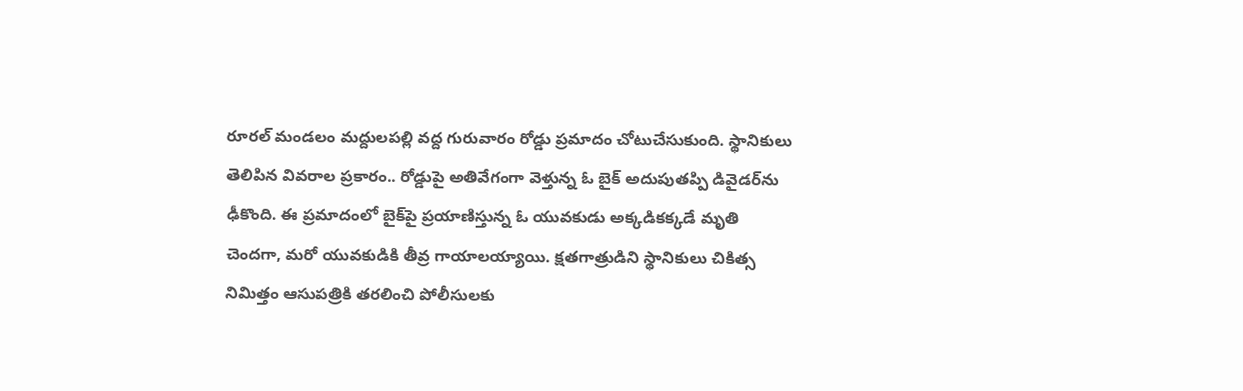రూరల్ మండలం మద్దులపల్లి వద్ద గురువారం రోడ్డు ప్రమాదం చోటుచేసుకుంది. స్థానికులు తెలిపిన వివరాల ప్రకారం.. రోడ్డుపై అతివేగంగా వెళ్తున్న ఓ బైక్ అదుపుతప్పి డివైడర్‌ను ఢీకొంది. ఈ ప్రమాదంలో బైక్‌పై ప్రయాణిస్తున్న ఓ యువకుడు అక్కడికక్కడే మృతి చెందగా, మరో యువకుడికి తీవ్ర గాయాలయ్యాయి. క్షతగాత్రుడిని స్థానికులు చికిత్స నిమిత్తం ఆసుపత్రికి తరలించి పోలీసులకు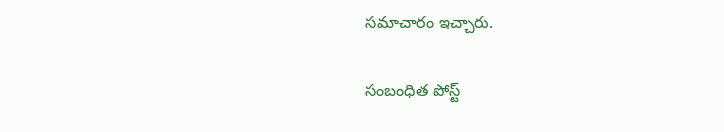సమాచారం ఇచ్చారు.

సంబంధిత పోస్ట్